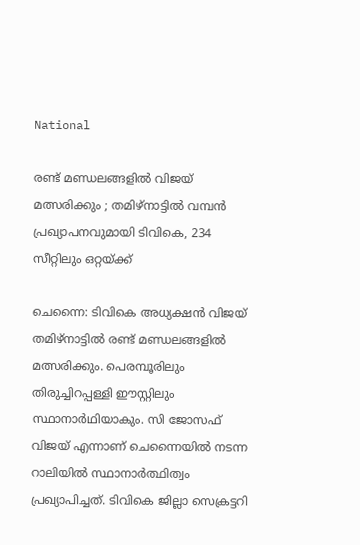National

രണ്ട് മണ്ഡലങ്ങളിൽ വിജയ് മത്സരിക്കും ; തമിഴ്നാട്ടിൽ വമ്പൻ പ്രഖ്യാപനവുമായി ടിവികെ, 234 സീറ്റിലും ഒറ്റയ്ക്ക്

ചെന്നൈ: ടിവികെ അധ്യക്ഷൻ വിജയ് തമിഴ്നാട്ടിൽ രണ്ട് മണ്ഡലങ്ങളിൽ മത്സരിക്കും. പെരമ്പൂരിലും തിരുച്ചിറപ്പള്ളി ഈസ്റ്റിലും സ്ഥാനാർഥിയാകും. സി ജോസഫ് വിജയ് എന്നാണ് ചെന്നൈയിൽ നടന്ന റാലിയിൽ സ്ഥാനാർത്ഥിത്വം പ്രഖ്യാപിച്ചത്. ടിവികെ ജില്ലാ സെക്രട്ടറി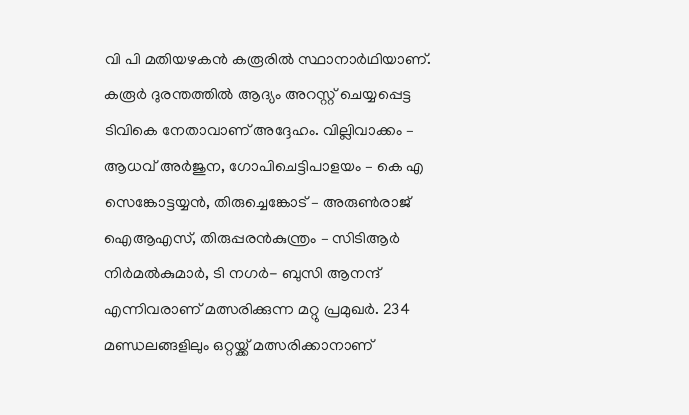വി പി മതിയഴകൻ കരൂരിൽ സ്ഥാനാർഥിയാണ്. കരൂർ ദുരന്തത്തിൽ ആദ്യം അറസ്റ്റ് ചെയ്യപ്പെട്ട ടിവികെ നേതാവാണ് അദ്ദേഹം. വില്ലിവാക്കം – ആധവ് അർജുന, ഗോപിചെട്ടിപാളയം – കെ എ സെങ്കോട്ടയ്യൻ, തിരുച്ചെങ്കോട് – അരുൺരാജ്‌ ഐആഎസ്, തിരുപ്പരൻകുന്ത്രം – സിടിആർ നിർമൽകുമാർ, ടി നഗർ- ബുസി ആനന്ദ് എന്നിവരാണ് മത്സരിക്കുന്ന മറ്റു പ്രമുഖർ. 234 മണ്ഡലങ്ങളിലും ഒറ്റയ്ക്ക് മത്സരിക്കാനാണ്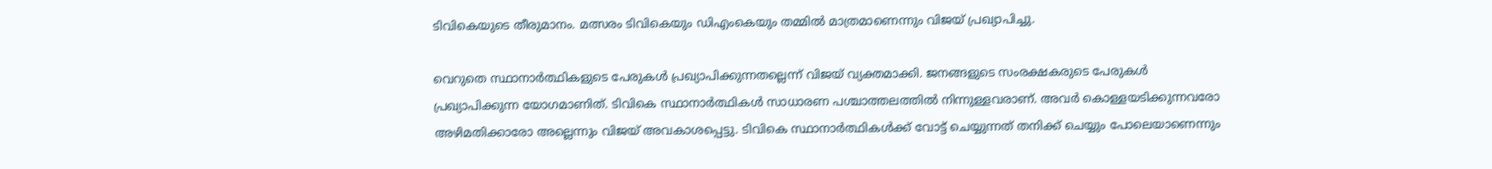ടിവികെയുടെ തീരുമാനം. മത്സരം ടിവികെയും ഡിഎംകെയും തമ്മിൽ മാത്രമാണെന്നും വിജയ് പ്രഖ്യാപിച്ചു.

വെറുതെ സ്ഥാനാർത്ഥികളുടെ പേരുകൾ പ്രഖ്യാപിക്കുന്നതല്ലെന്ന് വിജയ് വ്യക്തമാക്കി. ജനങ്ങളുടെ സംരക്ഷകരുടെ പേരുകൾ പ്രഖ്യാപിക്കുന്ന യോഗമാണിത്. ടിവികെ സ്ഥാനാർത്ഥികൾ സാധാരണ പശ്ചാത്തലത്തിൽ നിന്നുള്ളവരാണ്. അവർ കൊള്ളയടിക്കുന്നവരോ അഴിമതിക്കാരോ അല്ലെന്നും വിജയ് അവകാശപ്പെട്ടു. ടിവികെ സ്ഥാനാർത്ഥികൾക്ക് വോട്ട് ചെയ്യുന്നത് തനിക്ക് ചെയ്യും പോലെയാണെന്നും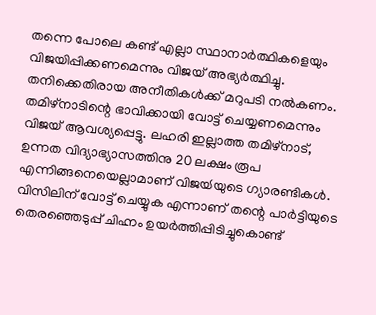തന്നെ പോലെ കണ്ട് എല്ലാ സ്ഥാനാർത്ഥികളെയും വിജയിപ്പിക്കണമെന്നും വിജയ് അഭ്യർത്ഥിച്ചു. തനിക്കെതിരായ അനീതികൾക്ക് മറുപടി നൽകണം. തമിഴ്നാടിന്റെ ഭാവിക്കായി വോട്ട് ചെയ്യണമെന്നും വിജയ് ആവശ്യപ്പെട്ടു. ലഹരി ഇല്ലാത്ത തമിഴ്നാട്, ഉന്നത വിദ്യാഭ്യാസത്തിനു 20 ലക്ഷം രൂപ എന്നിങ്ങനെയെല്ലാമാണ് വിജയ്‍യുടെ ഗ്യാരണ്ടികൾ. വിസിലിന് വോട്ട് ചെയ്യുക എന്നാണ് തന്റെ പാർട്ടിയുടെ തെരഞ്ഞെടുപ്പ് ചിഹ്നം ഉയർത്തിപ്പിടിച്ചുകൊണ്ട്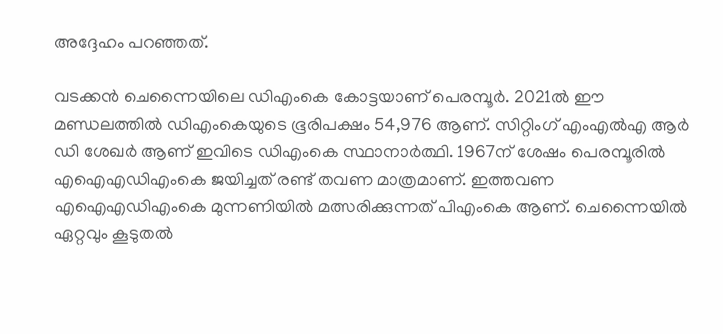അദ്ദേഹം പറഞ്ഞത്.

വടക്കൻ ചെന്നൈയിലെ ഡിഎംകെ കോട്ടയാണ് പെരമ്പൂർ. 2021ൽ ഈ മണ്ഡലത്തിൽ ഡിഎംകെയുടെ ഭൂരിപക്ഷം 54,976 ആണ്. സിറ്റിംഗ് എംഎൽഎ ആർ ഡി ശേഖർ ആണ് ഇവിടെ ഡിഎംകെ സ്ഥാനാർത്ഥി. 1967ന് ശേഷം പെരമ്പൂരിൽ എഐഎഡിഎംകെ ജയിച്ചത് രണ്ട് തവണ മാത്രമാണ്. ഇത്തവണ എഐഎഡിഎംകെ മുന്നണിയിൽ മത്സരിക്കുന്നത് പിഎംകെ ആണ്. ചെന്നൈയിൽ ഏറ്റവും കൂടുതൽ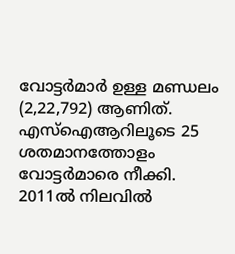വോട്ടർമാർ ഉള്ള മണ്ഡലം (2,22,792) ആണിത്. എസ്ഐആറിലൂടെ 25 ശതമാനത്തോളം വോട്ടർമാരെ നീക്കി. 2011ൽ നിലവിൽ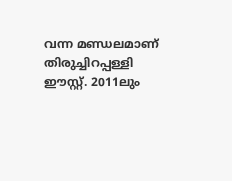വന്ന മണ്ഡലമാണ് തിരുച്ചിറപ്പള്ളി ഈസ്റ്റ്. 2011ലും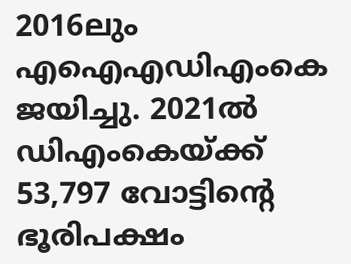2016ലും എഐഎഡിഎംകെ ജയിച്ചു. 2021ൽ ഡിഎംകെയ്ക്ക് 53,797 വോട്ടിന്റെ ഭൂരിപക്ഷം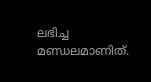ലഭിച്ച മണ്ഡലമാണിത്.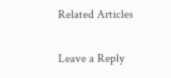Related Articles

Leave a Reply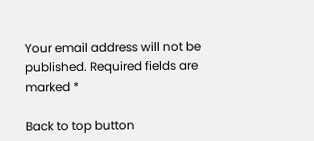Your email address will not be published. Required fields are marked *

Back to top button